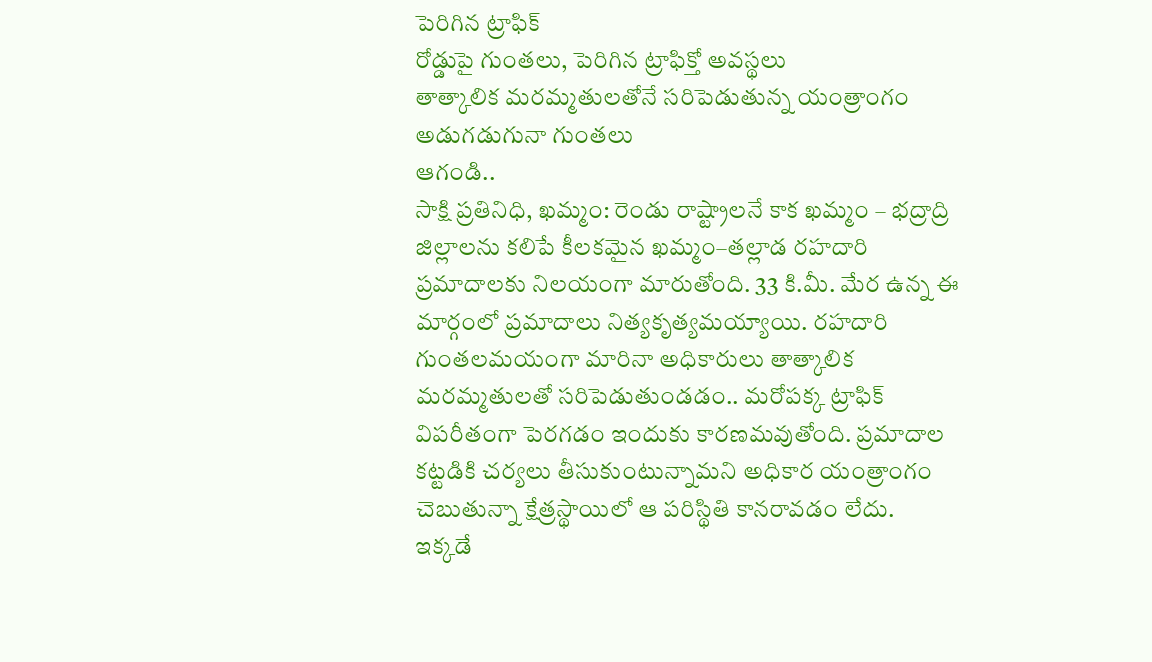పెరిగిన ట్రాఫిక్
రోడ్డుపై గుంతలు, పెరిగిన ట్రాఫిక్తో అవస్థలు
తాత్కాలిక మరమ్మతులతోనే సరిపెడుతున్న యంత్రాంగం
అడుగడుగునా గుంతలు
ఆగండి..
సాక్షి ప్రతినిధి, ఖమ్మం: రెండు రాష్ట్రాలనే కాక ఖమ్మం – భద్రాద్రి జిల్లాలను కలిపే కీలకమైన ఖమ్మం–తల్లాడ రహదారి ప్రమాదాలకు నిలయంగా మారుతోంది. 33 కి.మీ. మేర ఉన్న ఈ మార్గంలో ప్రమాదాలు నిత్యకృత్యమయ్యాయి. రహదారి గుంతలమయంగా మారినా అధికారులు తాత్కాలిక మరమ్మతులతో సరిపెడుతుండడం.. మరోపక్క ట్రాఫిక్ విపరీతంగా పెరగడం ఇందుకు కారణమవుతోంది. ప్రమాదాల కట్టడికి చర్యలు తీసుకుంటున్నామని అధికార యంత్రాంగం చెబుతున్నా క్షేత్రస్థాయిలో ఆ పరిస్థితి కానరావడం లేదు.
ఇక్కడే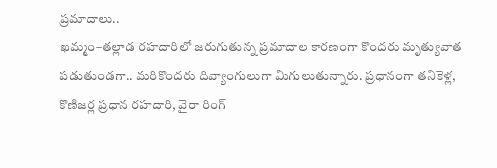ప్రమాదాలు..
ఖమ్మం–తల్లాడ రహదారిలో జరుగుతున్న ప్రమాదాల కారణంగా కొందరు మృత్యువాత పడుతుండగా.. మరికొందరు దివ్యాంగులుగా మిగులుతున్నారు. ప్రధానంగా తనికెళ్ల, కొణిజర్ల ప్రధాన రహదారి, వైరా రింగ్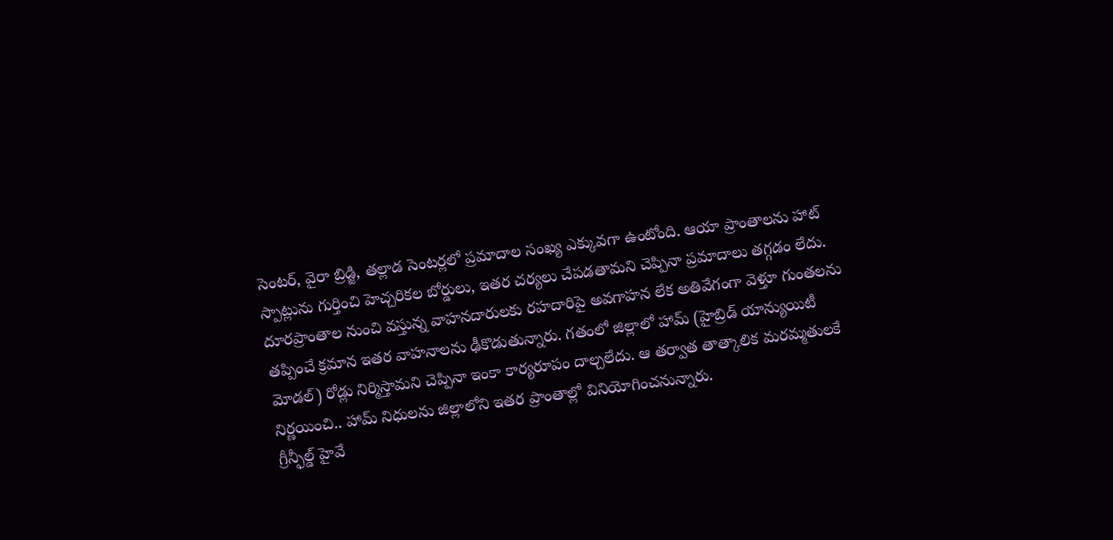సెంటర్, వైరా బ్రిడ్జి, తల్లాడ సెంటర్లలో ప్రమాదాల సంఖ్య ఎక్కువగా ఉంటోంది. ఆయా ప్రాంతాలను హాట్ స్పాట్లును గుర్తించి హెచ్చరికల బోర్డులు, ఇతర చర్యలు చేపడతామని చెప్పినా ప్రమాదాలు తగ్గడం లేదు. దూరప్రాంతాల నుంచి వస్తున్న వాహనదారులకు రహదారిపై అవగాహన లేక అతివేగంగా వెళ్తూ గుంతలను తప్పించే క్రమాన ఇతర వాహనాలను ఢీకొడుతున్నారు. గతంలో జిల్లాలో హామ్ (హైబ్రిడ్ యాన్యుయిటీ మోడల్) రోడ్లు నిర్మిస్తామని చెప్పినా ఇంకా కార్యరూపం దాల్చలేదు. ఆ తర్వాత తాత్కాలిక మరమ్మతులకే నిర్ణయించి.. హామ్ నిధులను జిల్లాలోని ఇతర ప్రాంతాల్లో వినియోగించనున్నారు.
గ్రీన్ఫీల్డ్ హైవే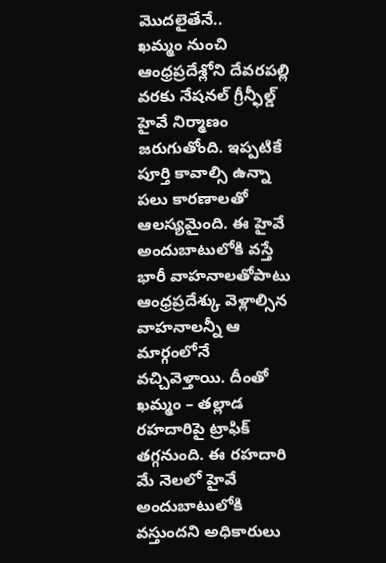మొదలైతేనే..
ఖమ్మం నుంచి ఆంధ్రప్రదేశ్లోని దేవరపల్లి వరకు నేషనల్ గ్రీన్ఫీల్డ్ హైవే నిర్మాణం జరుగుతోంది. ఇప్పటికే పూర్తి కావాల్సి ఉన్నా పలు కారణాలతో ఆలస్యమైంది. ఈ హైవే అందుబాటులోకి వస్తే భారీ వాహనాలతోపాటు ఆంధ్రప్రదేశ్కు వెళ్లాల్సిన వాహనాలన్నీ ఆ మార్గంలోనే వచ్చివెళ్తాయి. దీంతో ఖమ్మం – తల్లాడ రహదారిపై ట్రాఫిక్ తగ్గనుంది. ఈ రహదారి మే నెలలో హైవే అందుబాటులోకి వస్తుందని అధికారులు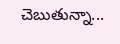చెబుతున్నా...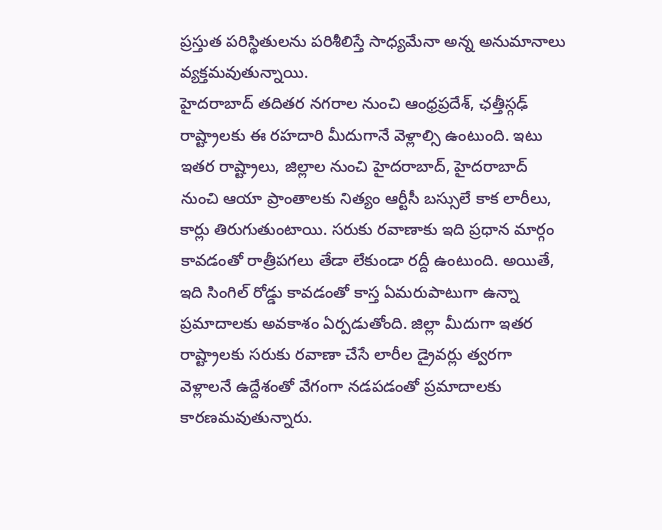ప్రస్తుత పరిస్థితులను పరిశీలిస్తే సాధ్యమేనా అన్న అనుమానాలు వ్యక్తమవుతున్నాయి.
హైదరాబాద్ తదితర నగరాల నుంచి ఆంధ్రప్రదేశ్, ఛత్తీస్గఢ్ రాష్ట్రాలకు ఈ రహదారి మీదుగానే వెళ్లాల్సి ఉంటుంది. ఇటు ఇతర రాష్ట్రాలు, జిల్లాల నుంచి హైదరాబాద్, హైదరాబాద్ నుంచి ఆయా ప్రాంతాలకు నిత్యం ఆర్టీసీ బస్సులే కాక లారీలు, కార్లు తిరుగుతుంటాయి. సరుకు రవాణాకు ఇది ప్రధాన మార్గం కావడంతో రాత్రీపగలు తేడా లేకుండా రద్దీ ఉంటుంది. అయితే, ఇది సింగిల్ రోడ్డు కావడంతో కాస్త ఏమరుపాటుగా ఉన్నా ప్రమాదాలకు అవకాశం ఏర్పడుతోంది. జిల్లా మీదుగా ఇతర రాష్ట్రాలకు సరుకు రవాణా చేసే లారీల డ్రైవర్లు త్వరగా వెళ్లాలనే ఉద్దేశంతో వేగంగా నడపడంతో ప్రమాదాలకు కారణమవుతున్నారు.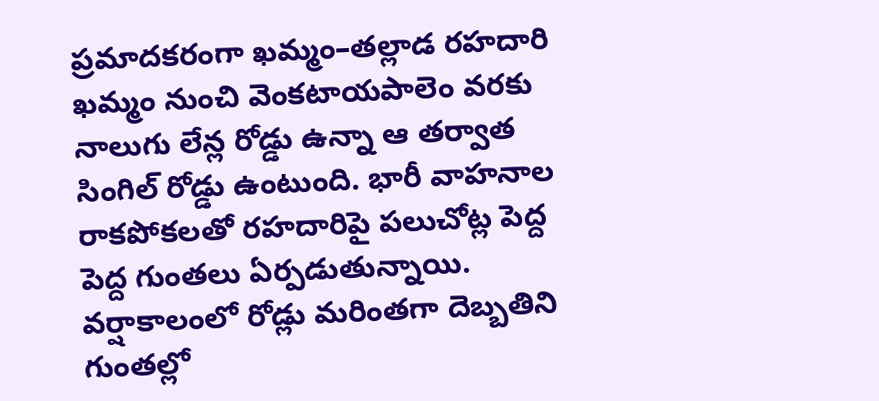ప్రమాదకరంగా ఖమ్మం–తల్లాడ రహదారి
ఖమ్మం నుంచి వెంకటాయపాలెం వరకు నాలుగు లేన్ల రోడ్డు ఉన్నా ఆ తర్వాత సింగిల్ రోడ్డు ఉంటుంది. భారీ వాహనాల రాకపోకలతో రహదారిపై పలుచోట్ల పెద్ద పెద్ద గుంతలు ఏర్పడుతున్నాయి. వర్షాకాలంలో రోడ్లు మరింతగా దెబ్బతిని గుంతల్లో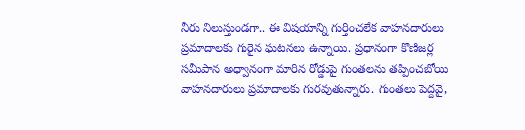నీరు నిలుస్తుండగా.. ఈ విషయాన్ని గుర్తించలేక వాహనదారులు ప్రమాదాలకు గురైన ఘటనలు ఉన్నాయి. ప్రధానంగా కొణిజర్ల సమీపాన అధ్వానంగా మారిన రోడ్డుపై గుంతలను తప్పించబోయి వాహనదారులు ప్రమాదాలకు గురవుతున్నారు. గుంతలు పెద్దవై,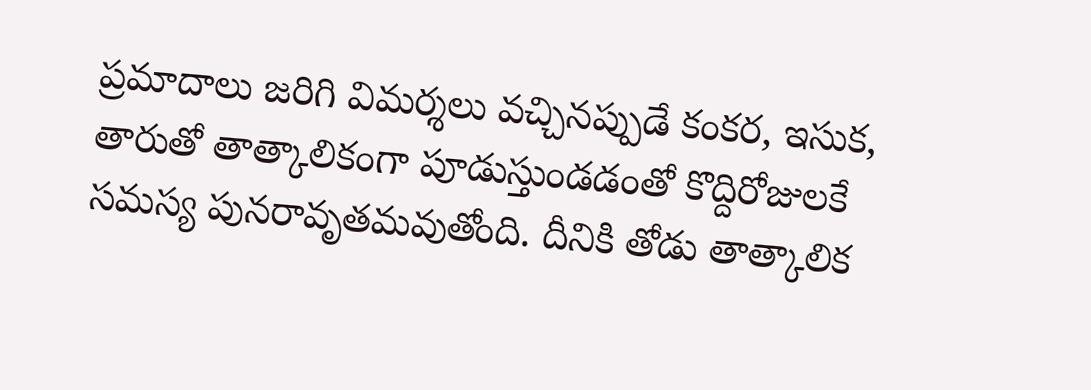ప్రమాదాలు జరిగి విమర్శలు వచ్చినప్పుడే కంకర, ఇసుక, తారుతో తాత్కాలికంగా పూడుస్తుండడంతో కొద్దిరోజులకే సమస్య పునరావృతమవుతోంది. దీనికి తోడు తాత్కాలిక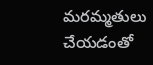మరమ్మతులు చేయడంతో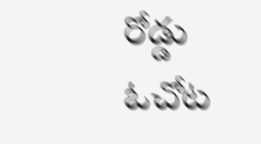రోడ్డు ఓచోట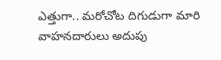ఎత్తుగా.. మరోచోట దిగుడుగా మారి వాహనదారులు అదుపు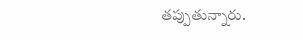తప్పుతున్నారు.